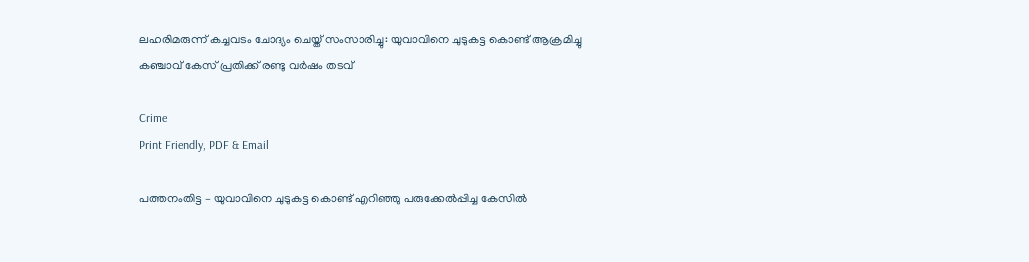ലഹരിമരുന്ന് കച്ചവടം ചോദ്യം ചെയ്ത് സംസാരിച്ചു: യുവാവിനെ ചുടുകട്ട കൊണ്ട് ആക്രമിച്ചു കഞ്ചാവ് കേസ് പ്രതിക്ക് രണ്ടു വർഷം തടവ്

Crime
Print Friendly, PDF & Email

പത്തനംതിട്ട – യുവാവിനെ ചുടുകട്ട കൊണ്ട് എറിഞ്ഞു പരുക്കേൽപ്പിച്ച കേസിൽ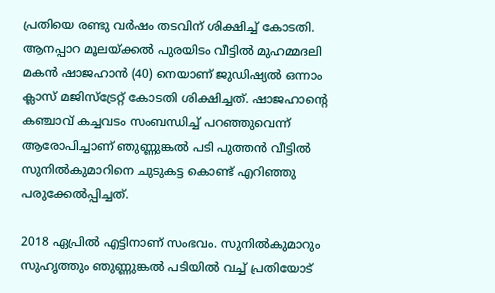പ്രതിയെ രണ്ടു വർഷം തടവിന് ശിക്ഷിച്ച് കോടതി. ആനപ്പാറ മൂലയ്ക്കൽ പുരയിടം വീട്ടിൽ മുഹമ്മദലി മകൻ ഷാജഹാൻ (40) നെയാണ് ജുഡിഷ്യൽ ഒന്നാം ക്ലാസ് മജിസ്‌ട്രേറ്റ് കോടതി ശിക്ഷിച്ചത്. ഷാജഹാന്റെ കഞ്ചാവ് കച്ചവടം സംബന്ധിച്ച് പറഞ്ഞുവെന്ന് ആരോപിച്ചാണ് ഞുണ്ണുങ്കൽ പടി പുത്തൻ വീട്ടിൽ സുനിൽകുമാറിനെ ചുടുകട്ട കൊണ്ട് എറിഞ്ഞു പരുക്കേൽപ്പിച്ചത്.

2018 ഏപ്രിൽ എട്ടിനാണ് സംഭവം. സുനിൽകുമാറും സുഹൃത്തും ഞുണ്ണുങ്കൽ പടിയിൽ വച്ച് പ്രതിയോട്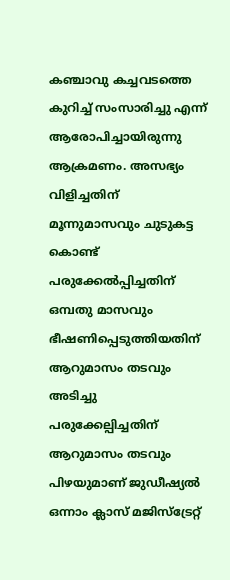കഞ്ചാവു കച്ചവടത്തെ കുറിച്ച് സംസാരിച്ചു എന്ന് ആരോപിച്ചായിരുന്നു ആക്രമണം. അസഭ്യം വിളിച്ചതിന് മൂന്നുമാസവും ചുടുകട്ട കൊണ്ട് പരുക്കേൽപ്പിച്ചതിന് ഒമ്പതു മാസവും ഭീഷണിപ്പെടുത്തിയതിന് ആറുമാസം തടവും അടിച്ചു പരുക്കേല്പിച്ചതിന് ആറുമാസം തടവും പിഴയുമാണ് ജുഡീഷ്യൽ ഒന്നാം ക്ലാസ് മജിസ്‌ട്രേറ്റ്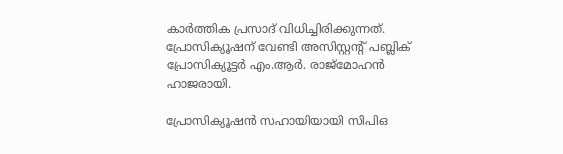കാർത്തിക പ്രസാദ് വിധിച്ചിരിക്കുന്നത്. പ്രോസിക്യൂഷന് വേണ്ടി അസിസ്റ്റന്റ് പബ്ലിക് പ്രോസിക്യൂട്ടർ എം.ആർ. രാജ്‌മോഹൻ ഹാജരായി.

പ്രോസിക്യൂഷൻ സഹായിയായി സിപിഒ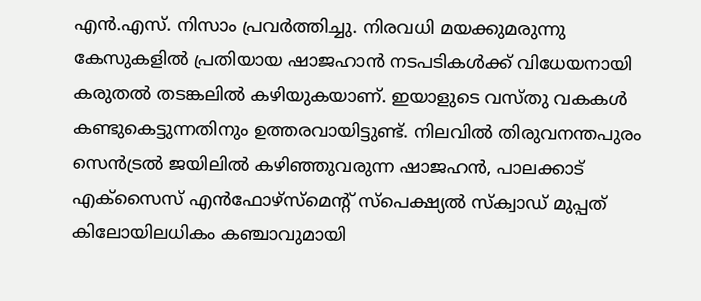എൻ.എസ്. നിസാം പ്രവർത്തിച്ചു. നിരവധി മയക്കുമരുന്നു കേസുകളിൽ പ്രതിയായ ഷാജഹാൻ നടപടികൾക്ക് വിധേയനായി കരുതൽ തടങ്കലിൽ കഴിയുകയാണ്. ഇയാളുടെ വസ്തു വകകൾ കണ്ടുകെട്ടുന്നതിനും ഉത്തരവായിട്ടുണ്ട്. നിലവിൽ തിരുവനന്തപുരം സെൻട്രൽ ജയിലിൽ കഴിഞ്ഞുവരുന്ന ഷാജഹൻ, പാലക്കാട് എക്‌സൈസ് എൻഫോഴ്‌സ്‌മെന്റ് സ്‌പെക്ഷ്യൽ സ്‌ക്വാഡ് മുപ്പത് കിലോയിലധികം കഞ്ചാവുമായി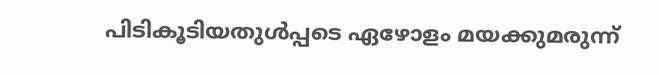പിടികൂടിയതുൾപ്പടെ ഏഴോളം മയക്കുമരുന്ന്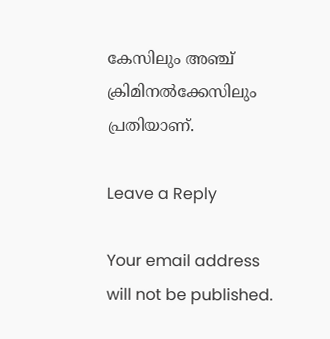കേസിലും അഞ്ച് ക്രിമിനൽക്കേസിലും പ്രതിയാണ്.

Leave a Reply

Your email address will not be published.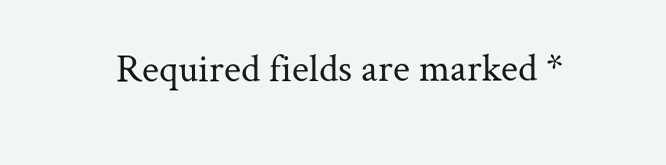Required fields are marked *